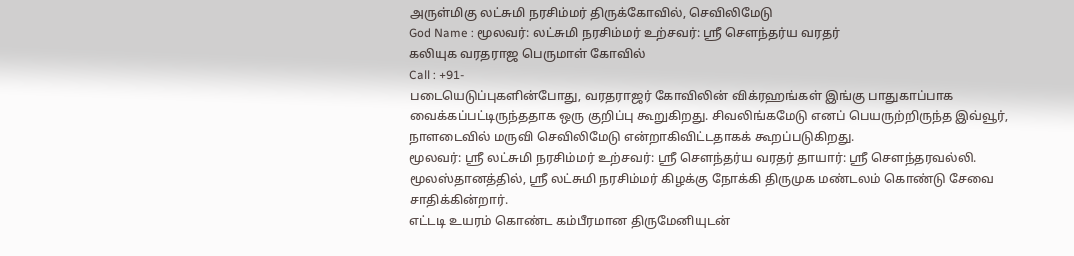அருள்மிகு லட்சுமி நரசிம்மர் திருக்கோவில், செவிலிமேடு
God Name : மூலவர்: லட்சுமி நரசிம்மர் உற்சவர்: ஸ்ரீ சௌந்தர்ய வரதர்
கலியுக வரதராஜ பெருமாள் கோவில்
Call : +91-
படையெடுப்புகளின்போது, வரதராஜர் கோவிலின் விக்ரஹங்கள் இங்கு பாதுகாப்பாக வைக்கப்பட்டிருந்ததாக ஒரு குறிப்பு கூறுகிறது. சிவலிங்கமேடு எனப் பெயருற்றிருந்த இவ்வூர், நாளடைவில் மருவி செவிலிமேடு என்றாகிவிட்டதாகக் கூறப்படுகிறது.
மூலவர்: ஸ்ரீ லட்சுமி நரசிம்மர் உற்சவர்: ஸ்ரீ சௌந்தர்ய வரதர் தாயார்: ஸ்ரீ சௌந்தரவல்லி.
மூலஸ்தானத்தில், ஸ்ரீ லட்சுமி நரசிம்மர் கிழக்கு நோக்கி திருமுக மண்டலம் கொண்டு சேவை சாதிக்கின்றார்.
எட்டடி உயரம் கொண்ட கம்பீரமான திருமேனியுடன்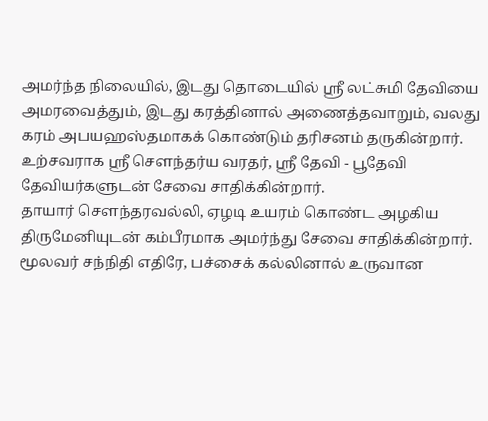அமர்ந்த நிலையில், இடது தொடையில் ஸ்ரீ லட்சுமி தேவியை அமரவைத்தும், இடது கரத்தினால் அணைத்தவாறும், வலது கரம் அபயஹஸ்தமாகக் கொண்டும் தரிசனம் தருகின்றார்.
உற்சவராக ஸ்ரீ சௌந்தர்ய வரதர், ஸ்ரீ தேவி - பூதேவி தேவியர்களுடன் சேவை சாதிக்கின்றார்.
தாயார் சௌந்தரவல்லி, ஏழடி உயரம் கொண்ட அழகிய திருமேனியுடன் கம்பீரமாக அமர்ந்து சேவை சாதிக்கின்றார்.
மூலவர் சந்நிதி எதிரே, பச்சைக் கல்லினால் உருவான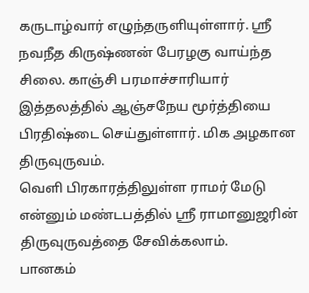கருடாழ்வார் எழுந்தருளியுள்ளார். ஸ்ரீ நவநீத கிருஷ்ணன் பேரழகு வாய்ந்த சிலை. காஞ்சி பரமாச்சாரியார் இத்தலத்தில் ஆஞ்சநேய மூர்த்தியை பிரதிஷ்டை செய்துள்ளார். மிக அழகான திருவுருவம்.
வெளி பிரகாரத்திலுள்ள ராமர் மேடு என்னும் மண்டபத்தில் ஸ்ரீ ராமானுஜரின் திருவுருவத்தை சேவிக்கலாம்.
பானகம்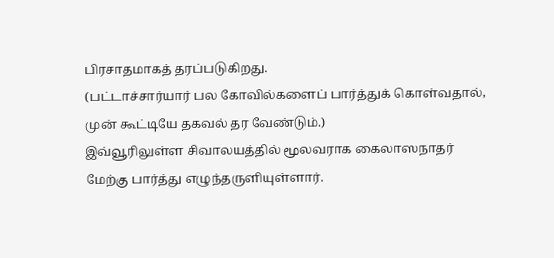பிரசாதமாகத் தரப்படுகிறது.
(பட்டாச்சார்யார் பல கோவில்களைப் பார்த்துக் கொள்வதால், முன் கூட்டியே தகவல் தர வேண்டும்.)
இவ்வூரிலுள்ள சிவாலயத்தில் மூலவராக கைலாஸநாதர் மேற்கு பார்த்து எழுந்தருளியுள்ளார்.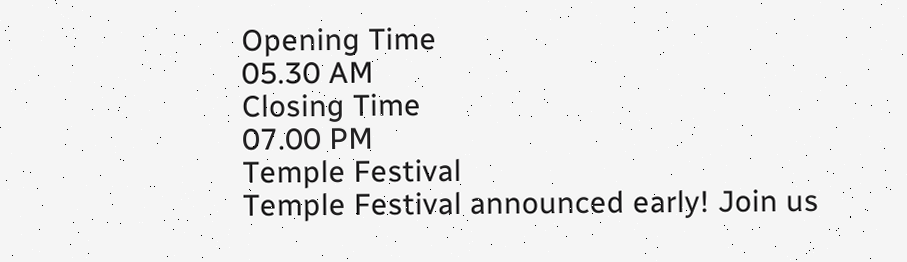Opening Time
05.30 AM
Closing Time
07.00 PM
Temple Festival
Temple Festival announced early! Join us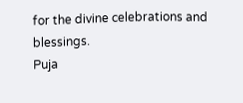for the divine celebrations and blessings.
Puja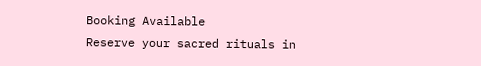Booking Available
Reserve your sacred rituals in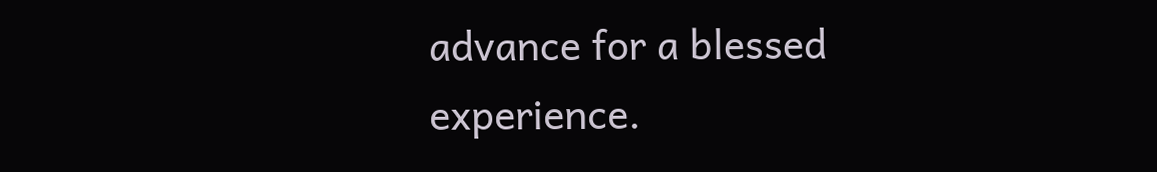advance for a blessed experience.